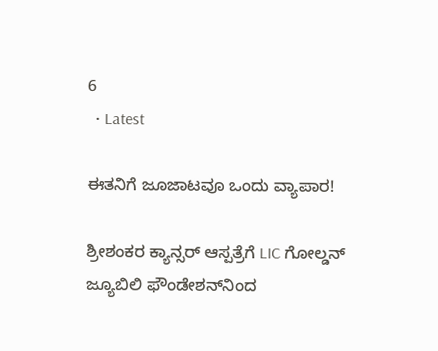6
  • Latest

ಈತನಿಗೆ ಜೂಜಾಟವೂ ಒಂದು ವ್ಯಾಪಾರ!

ಶ್ರೀಶಂಕರ ಕ್ಯಾನ್ಸರ್ ಆಸ್ಪತ್ರೆಗೆ LIC ಗೋಲ್ಡನ್ ಜ್ಯೂಬಿಲಿ ಫೌಂಡೇಶನ್‌ನಿಂದ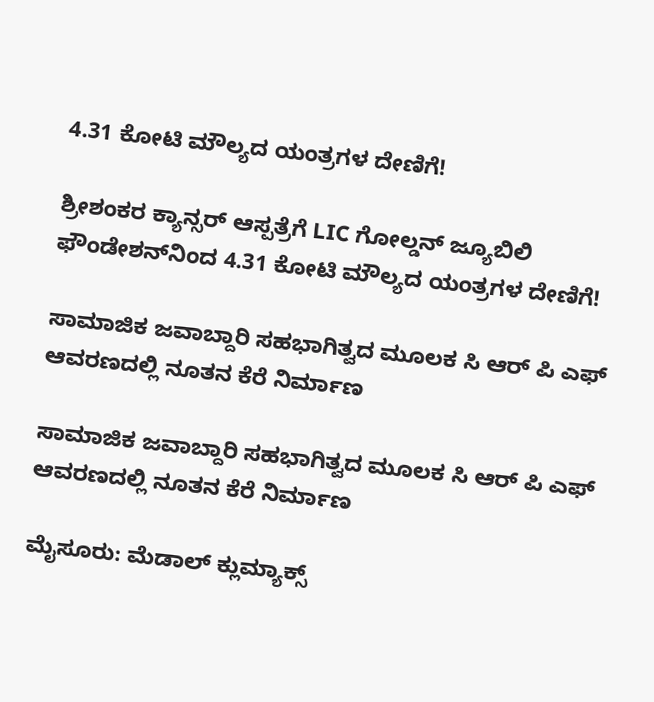4.31 ಕೋಟಿ ಮೌಲ್ಯದ ಯಂತ್ರಗಳ ದೇಣಿಗೆ!

ಶ್ರೀಶಂಕರ ಕ್ಯಾನ್ಸರ್ ಆಸ್ಪತ್ರೆಗೆ LIC ಗೋಲ್ಡನ್ ಜ್ಯೂಬಿಲಿ ಫೌಂಡೇಶನ್‌ನಿಂದ 4.31 ಕೋಟಿ ಮೌಲ್ಯದ ಯಂತ್ರಗಳ ದೇಣಿಗೆ!

ಸಾಮಾಜಿಕ ಜವಾಬ್ದಾರಿ ಸಹಭಾಗಿತ್ವದ ಮೂಲಕ ಸಿ ಆರ್‌ ಪಿ ಎಫ್ ಆವರಣದಲ್ಲಿ ನೂತನ ಕೆರೆ ನಿರ್ಮಾಣ

ಸಾಮಾಜಿಕ ಜವಾಬ್ದಾರಿ ಸಹಭಾಗಿತ್ವದ ಮೂಲಕ ಸಿ ಆರ್‌ ಪಿ ಎಫ್ ಆವರಣದಲ್ಲಿ ನೂತನ ಕೆರೆ ನಿರ್ಮಾಣ

ಮೈಸೂರು: ಮೆಡಾಲ್ ಕ್ಲುಮ್ಯಾಕ್ಸ್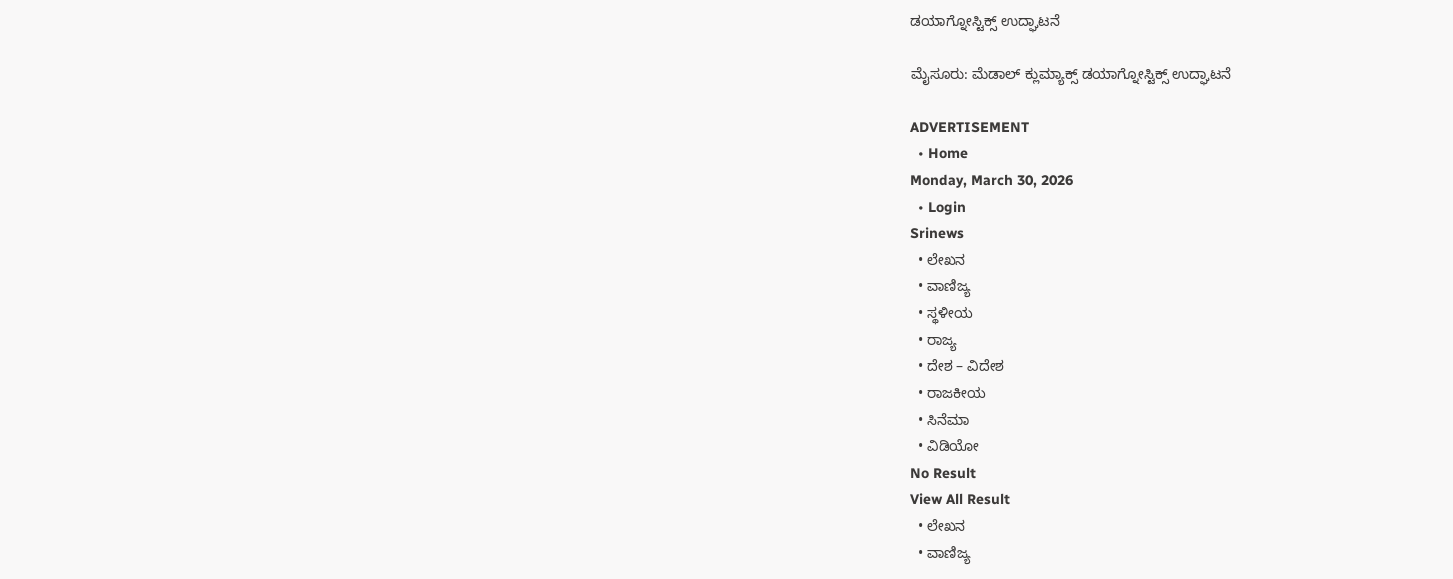ಡಯಾಗ್ನೋಸ್ಟಿಕ್ಸ್‌ ಉದ್ಘಾಟನೆ

ಮೈಸೂರು: ಮೆಡಾಲ್ ಕ್ಲುಮ್ಯಾಕ್ಸ್ ಡಯಾಗ್ನೋಸ್ಟಿಕ್ಸ್‌ ಉದ್ಘಾಟನೆ

ADVERTISEMENT
  • Home
Monday, March 30, 2026
  • Login
Srinews
  • ಲೇಖನ
  • ವಾಣಿಜ್ಯ
  • ಸ್ಥಳೀಯ
  • ರಾಜ್ಯ
  • ದೇಶ – ವಿದೇಶ
  • ರಾಜಕೀಯ
  • ಸಿನೆಮಾ
  • ವಿಡಿಯೋ
No Result
View All Result
  • ಲೇಖನ
  • ವಾಣಿಜ್ಯ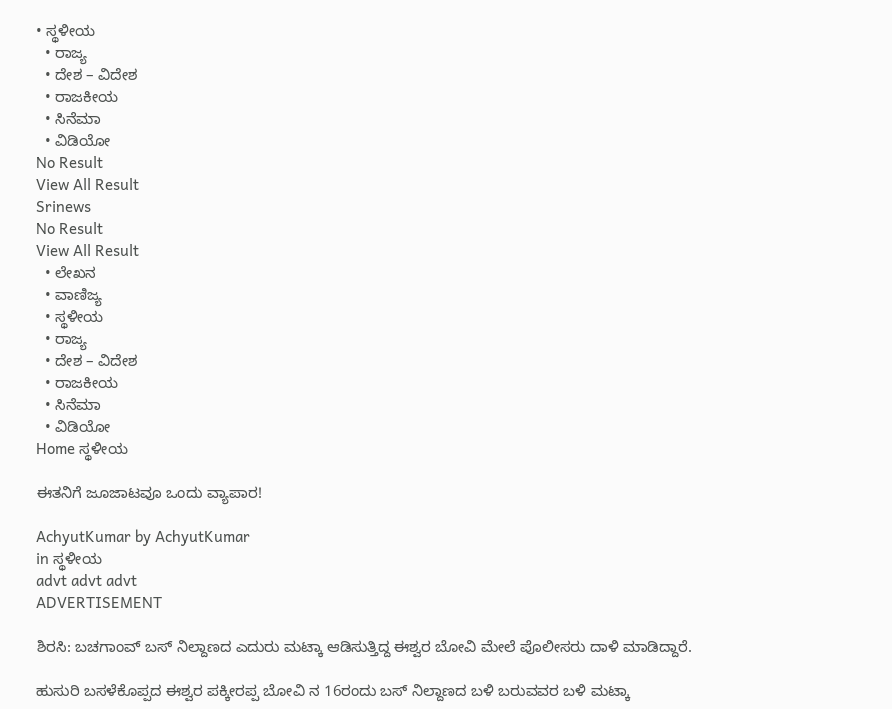• ಸ್ಥಳೀಯ
  • ರಾಜ್ಯ
  • ದೇಶ – ವಿದೇಶ
  • ರಾಜಕೀಯ
  • ಸಿನೆಮಾ
  • ವಿಡಿಯೋ
No Result
View All Result
Srinews
No Result
View All Result
  • ಲೇಖನ
  • ವಾಣಿಜ್ಯ
  • ಸ್ಥಳೀಯ
  • ರಾಜ್ಯ
  • ದೇಶ – ವಿದೇಶ
  • ರಾಜಕೀಯ
  • ಸಿನೆಮಾ
  • ವಿಡಿಯೋ
Home ಸ್ಥಳೀಯ

ಈತನಿಗೆ ಜೂಜಾಟವೂ ಒಂದು ವ್ಯಾಪಾರ!

AchyutKumar by AchyutKumar
in ಸ್ಥಳೀಯ
advt advt advt
ADVERTISEMENT

ಶಿರಸಿ: ಬಚಗಾಂವ್ ಬಸ್ ನಿಲ್ದಾಣದ ಎದುರು ಮಟ್ಕಾ ಆಡಿಸುತ್ತಿದ್ದ ಈಶ್ವರ ಬೋವಿ ಮೇಲೆ ಪೊಲೀಸರು ದಾಳಿ ಮಾಡಿದ್ದಾರೆ.

ಹುಸುರಿ ಬಸಳೆಕೊಪ್ಪದ ಈಶ್ವರ ಪಕ್ಕೀರಪ್ಪ ಬೋವಿ ನ 16ರಂದು ಬಸ್ ನಿಲ್ದಾಣದ ಬಳಿ ಬರುವವರ ಬಳಿ ಮಟ್ಕಾ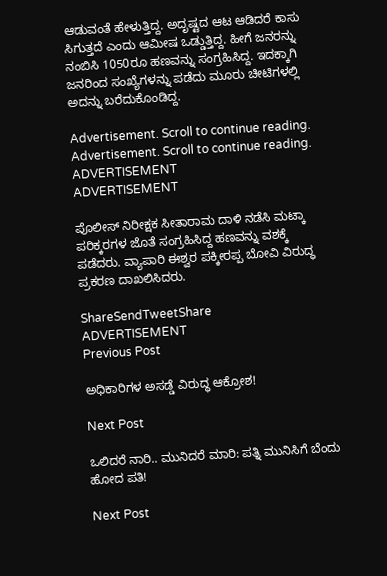ಆಡುವಂತೆ ಹೇಳುತ್ತಿದ್ದ. ಅದೃಷ್ಟದ ಆಟ ಆಡಿದರೆ ಕಾಸು ಸಿಗುತ್ತದೆ ಎಂದು ಆಮೀಷ ಒಡ್ಡುತ್ತಿದ್ದ. ಹೀಗೆ ಜನರನ್ನು ನಂಬಿಸಿ 1050ರೂ ಹಣವನ್ನು ಸಂಗ್ರಹಿಸಿದ್ದ. ಇದಕ್ಕಾಗಿ ಜನರಿಂದ ಸಂಖ್ಯೆಗಳನ್ನು ಪಡೆದು ಮೂರು ಚೀಟಿಗಳಲ್ಲಿ ಅದನ್ನು ಬರೆದುಕೊಂಡಿದ್ದ.

Advertisement. Scroll to continue reading.
Advertisement. Scroll to continue reading.
ADVERTISEMENT
ADVERTISEMENT

ಪೊಲೀಸ್ ನಿರೀಕ್ಷಕ ಸೀತಾರಾಮ ದಾಳಿ ನಡೆಸಿ ಮಟ್ಕಾ ಪರಿಕ್ಕರಗಳ ಜೊತೆ ಸಂಗ್ರಹಿಸಿದ್ದ ಹಣವನ್ನು ವಶಕ್ಕೆ ಪಡೆದರು. ವ್ಯಾಪಾರಿ ಈಶ್ವರ ಪಕ್ಕೀರಪ್ಪ ಬೋವಿ ವಿರುದ್ಧ ಪ್ರಕರಣ ದಾಖಲಿಸಿದರು.

ShareSendTweetShare
ADVERTISEMENT
Previous Post

ಅಧಿಕಾರಿಗಳ ಅಸಡ್ಡೆ ವಿರುದ್ಧ ಆಕ್ರೋಶ!

Next Post

ಒಲಿದರೆ ನಾರಿ.. ಮುನಿದರೆ ಮಾರಿ: ಪತ್ನಿ ಮುನಿಸಿಗೆ ಬೆಂದು ಹೋದ ಪತಿ!

Next Post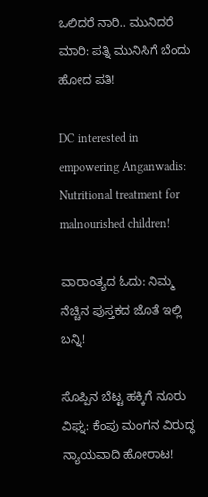ಒಲಿದರೆ ನಾರಿ.. ಮುನಿದರೆ ಮಾರಿ: ಪತ್ನಿ ಮುನಿಸಿಗೆ ಬೆಂದು ಹೋದ ಪತಿ!

DC interested in empowering Anganwadis: Nutritional treatment for malnourished children!

ವಾರಾಂತ್ಯದ ಓದು: ನಿಮ್ಮ ನೆಚ್ಚಿನ ಪುಸ್ತಕದ ಜೊತೆ ಇಲ್ಲಿ ಬನ್ನಿ!

ಸೊಪ್ಪಿನ ಬೆಟ್ಟ ಹಕ್ಕಿಗೆ ನೂರು ವಿಘ್ನ: ಕೆಂಪು ಮಂಗನ ವಿರುದ್ಧ ನ್ಯಾಯವಾದಿ ಹೋರಾಟ!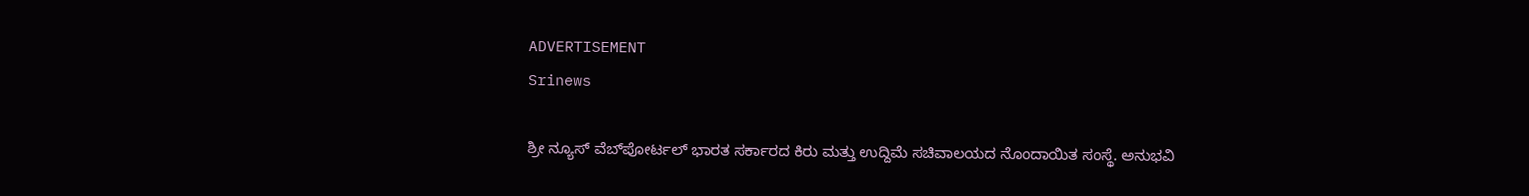ADVERTISEMENT
Srinews

ಶ್ರೀ ನ್ಯೂಸ್ ವೆಬ್‌ಪೋರ್ಟಲ್ ಭಾರತ ಸರ್ಕಾರದ ಕಿರು ಮತ್ತು ಉದ್ದಿಮೆ ಸಚಿವಾಲಯದ ನೊಂದಾಯಿತ ಸಂಸ್ಥೆ. ಅನುಭವಿ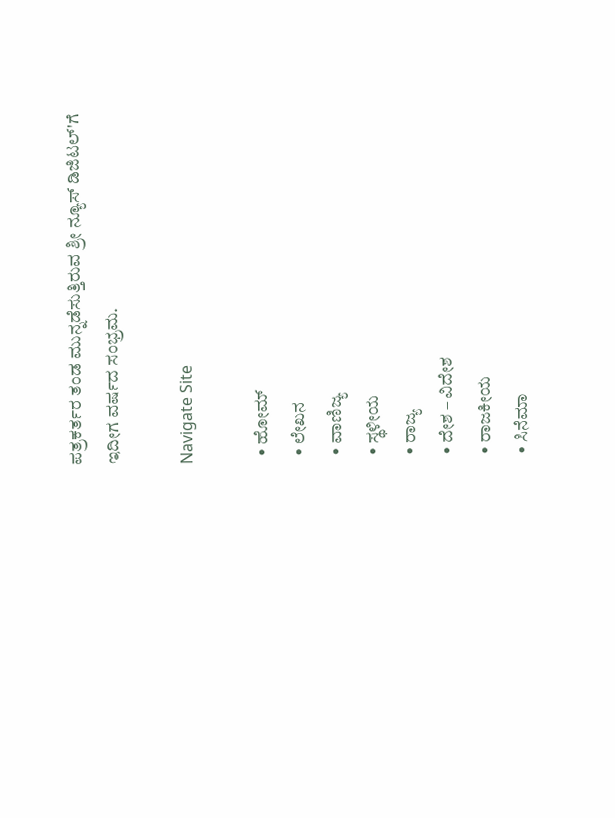ಪತ್ರಕರ್ತರ ತಂಡ ಮುನ್ನಡೆಸುತ್ತಿರುವ ಶ್ರೀ ನ್ಯೂಸ್ ಡಿಜಿಟಲ್'ಗೆ ಇದೀಗ ವರ್ಷದ ಸಂಭ್ರಮ.

Navigate Site

  • ಹೋಮ್
  • ಲೇಖನ
  • ವಾಣಿಜ್ಯ
  • ಸ್ಥಳೀಯ
  • ರಾಜ್ಯ
  • ದೇಶ – ವಿದೇಶ
  • ರಾಜಕೀಯ
  • ಸಿನೆಮಾ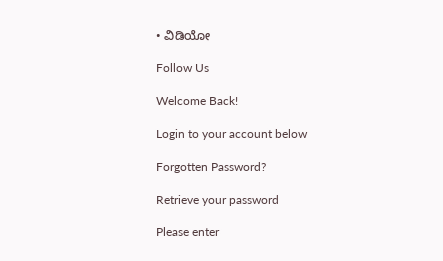• ವಿಡಿಯೋ

Follow Us

Welcome Back!

Login to your account below

Forgotten Password?

Retrieve your password

Please enter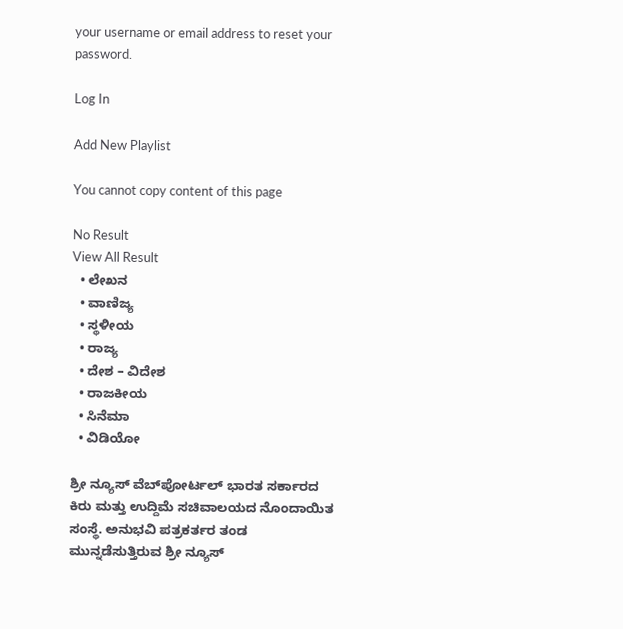your username or email address to reset your password.

Log In

Add New Playlist

You cannot copy content of this page

No Result
View All Result
  • ಲೇಖನ
  • ವಾಣಿಜ್ಯ
  • ಸ್ಥಳೀಯ
  • ರಾಜ್ಯ
  • ದೇಶ – ವಿದೇಶ
  • ರಾಜಕೀಯ
  • ಸಿನೆಮಾ
  • ವಿಡಿಯೋ

ಶ್ರೀ ನ್ಯೂಸ್ ವೆಬ್‌ಪೋರ್ಟಲ್ ಭಾರತ ಸರ್ಕಾರದ ಕಿರು ಮತ್ತು ಉದ್ದಿಮೆ ಸಚಿವಾಲಯದ ನೊಂದಾಯಿತ ಸಂಸ್ಥೆ. ಅನುಭವಿ ಪತ್ರಕರ್ತರ ತಂಡ ಮುನ್ನಡೆಸುತ್ತಿರುವ ಶ್ರೀ ನ್ಯೂಸ್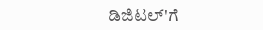ಡಿಜಿಟಲ್'ಗೆ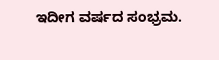ಇದೀಗ ವರ್ಷದ ಸಂಭ್ರಮ.